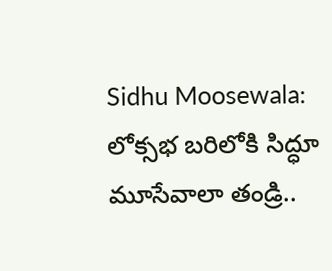Sidhu Moosewala: లోక్సభ బరిలోకి సిద్ధూ మూసేవాలా తండ్రి..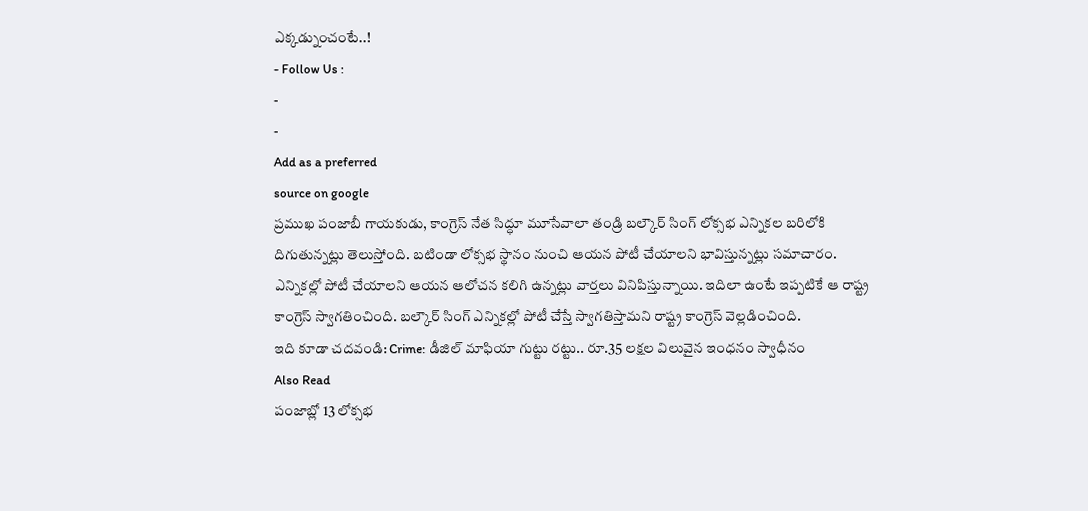ఎక్కడ్నుంచంటే..!
- Follow Us :
-
-
Add as a preferred
source on google
ప్రముఖ పంజాబీ గాయకుడు, కాంగ్రెస్ నేత సిద్ధూ మూసేవాలా తండ్రి బల్కౌర్ సింగ్ లోక్సభ ఎన్నికల బరిలోకి దిగుతున్నట్లు తెలుస్తోంది. బటిండా లోక్సభ స్థానం నుంచి ఆయన పోటీ చేయాలని భావిస్తున్నట్లు సమాచారం. ఎన్నికల్లో పోటీ చేయాలని ఆయన ఆలోచన కలిగి ఉన్నట్లు వార్తలు వినిపిస్తున్నాయి. ఇదిలా ఉంటే ఇప్పటికే ఆ రాష్ట్ర కాంగ్రెస్ స్వాగతించింది. బల్కౌర్ సింగ్ ఎన్నికల్లో పోటీ చేస్తే స్వాగతిస్తామని రాష్ట్ర కాంగ్రెస్ వెల్లడించింది.
ఇది కూడా చదవండి: Crime: డీజిల్ మాఫియా గుట్టు రట్టు.. రూ.35 లక్షల విలువైన ఇంధనం స్వాధీనం
Also Read
పంజాబ్లో 13 లోక్సభ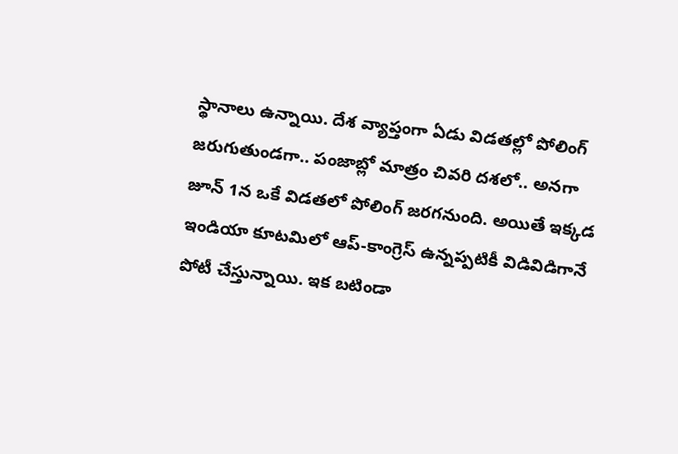స్థానాలు ఉన్నాయి. దేశ వ్యాప్తంగా ఏడు విడతల్లో పోలింగ్ జరుగుతుండగా.. పంజాబ్లో మాత్రం చివరి దశలో.. అనగా జూన్ 1న ఒకే విడతలో పోలింగ్ జరగనుంది. అయితే ఇక్కడ ఇండియా కూటమిలో ఆప్-కాంగ్రెస్ ఉన్నప్పటికీ విడివిడిగానే పోటీ చేస్తున్నాయి. ఇక బటిండా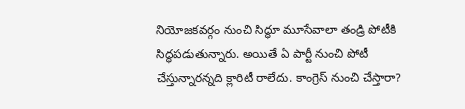నియోజకవర్గం నుంచి సిద్ధూ మూసేవాలా తండ్రి పోటీకి సిద్ధపడుతున్నారు. అయితే ఏ పార్టీ నుంచి పోటీ చేస్తున్నారన్నది క్లారిటీ రాలేదు. కాంగ్రెస్ నుంచి చేస్తారా?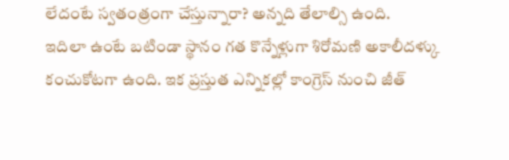లేదంటే స్వతంత్రంగా చేస్తున్నారా? అన్నది తేలాల్సి ఉంది.
ఇదిలా ఉంటే బటిండా స్థానం గత కొన్నేళ్లుగా శిరోమణి అకాలీదళ్కు కంచుకోటగా ఉంది. ఇక ప్రస్తుత ఎన్నికల్లో కాంగ్రెస్ నుంచి జీత్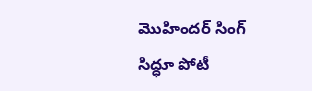మొహిందర్ సింగ్ సిద్ధూ పోటీ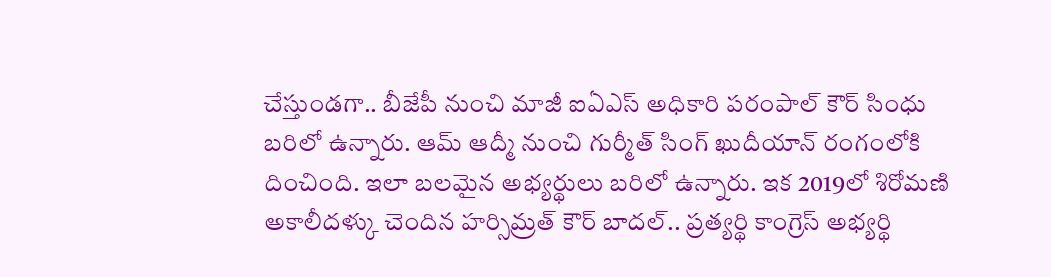చేస్తుండగా.. బీజేపీ నుంచి మాజీ ఐఏఎస్ అధికారి పరంపాల్ కౌర్ సింధు బరిలో ఉన్నారు. ఆమ్ ఆద్మీ నుంచి గుర్మీత్ సింగ్ ఖుదీయాన్ రంగంలోకి దించింది. ఇలా బలమైన అభ్యర్థులు బరిలో ఉన్నారు. ఇక 2019లో శిరోమణి అకాలీదళ్కు చెందిన హర్సిమ్రత్ కౌర్ బాదల్.. ప్రత్యర్థి కాంగ్రెస్ అభ్యర్థి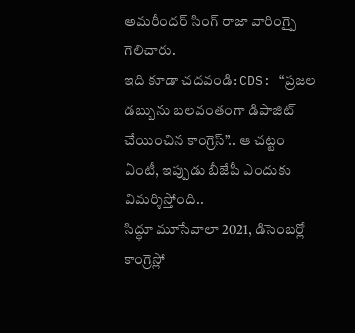అమరీందర్ సింగ్ రాజా వారింగ్పై గెలిచారు.
ఇది కూడా చదవండి: CDS: “ప్రజల డబ్బును బలవంతంగా డిపాజిట్ చేయించిన కాంగ్రెస్”.. ఆ చట్టం ఏంటీ, ఇప్పుడు బీజేపీ ఎందుకు విమర్శిస్తోంది..
సిద్ధూ మూసేవాలా 2021, డిసెంబర్లో కాంగ్రెస్లో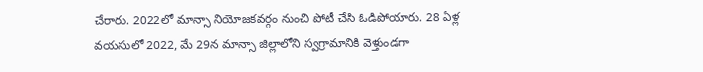చేరారు. 2022లో మాన్సా నియోజకవర్గం నుంచి పోటీ చేసి ఓడిపోయారు. 28 ఏళ్ల వయసులో 2022, మే 29న మాన్సా జిల్లాలోని స్వగ్రామానికి వెళ్తుండగా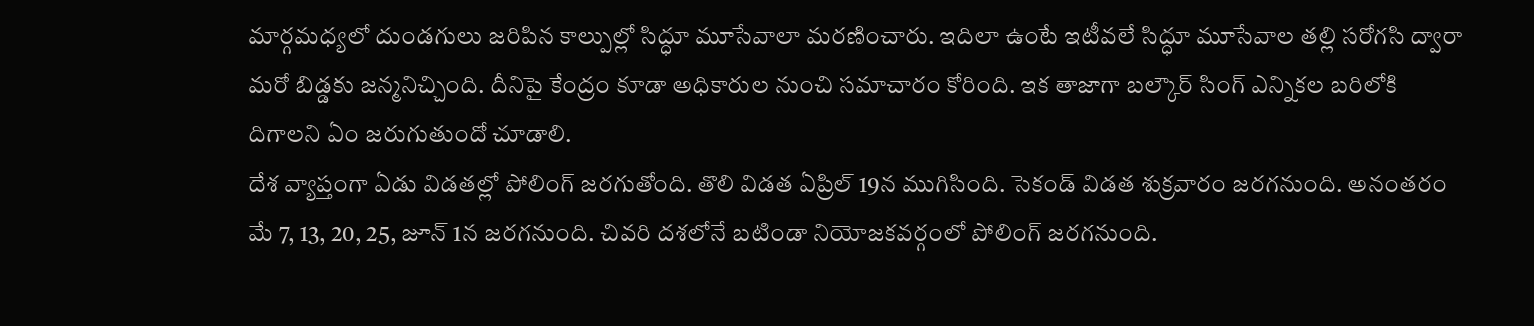మార్గమధ్యలో దుండగులు జరిపిన కాల్పుల్లో సిద్ధూ మూసేవాలా మరణించారు. ఇదిలా ఉంటే ఇటీవలే సిద్ధూ మూసేవాల తల్లి సరోగసి ద్వారా మరో బిడ్డకు జన్మనిచ్చింది. దీనిపై కేంద్రం కూడా అధికారుల నుంచి సమాచారం కోరింది. ఇక తాజాగా బల్కౌర్ సింగ్ ఎన్నికల బరిలోకి దిగాలని ఏం జరుగుతుందో చూడాలి.
దేశ వ్యాప్తంగా ఏడు విడతల్లో పోలింగ్ జరగుతోంది. తొలి విడత ఏప్రిల్ 19న ముగిసింది. సెకండ్ విడత శుక్రవారం జరగనుంది. అనంతరం మే 7, 13, 20, 25, జూన్ 1న జరగనుంది. చివరి దశలోనే బటిండా నియోజకవర్గంలో పోలింగ్ జరగనుంది.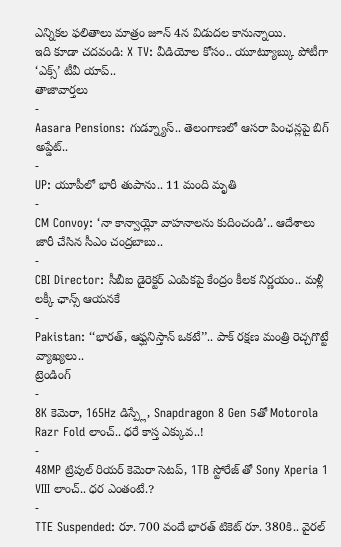ఎన్నికల ఫలితాలు మాత్రం జూన్ 4న విడుదల కానున్నాయి.
ఇది కూడా చదవండి: X TV: వీడియోల కోసం.. యూట్యూబ్కు పోటీగా ‘ఎక్స్’ టీవీ యాప్..
తాజావార్తలు
-
Aasara Pensions: గుడ్న్యూస్.. తెలంగాణలో ఆసరా పింఛన్లపై బిగ్ అప్డేట్..
-
UP: యూపీలో భారీ తుపాను.. 11 మంది మృతి
-
CM Convoy: ‘నా కాన్వాయ్లో వాహనాలను కుదించండి’.. ఆదేశాలు జారీ చేసిన సీఎం చంద్రబాబు..
-
CBI Director: సీబీఐ డైరెక్టర్ ఎంపికపై కేంద్రం కీలక నిర్ణయం.. మళ్లీ లక్కీ ఛాన్స్ ఆయనకే
-
Pakistan: ‘‘భారత్, ఆఫ్ఘనిస్తాన్ ఒకటే’’.. పాక్ రక్షణ మంత్రి రెచ్చగొట్టే వ్యాఖ్యలు..
ట్రెండింగ్
-
8K కెమెరా, 165Hz డిస్ప్లే, Snapdragon 8 Gen 5తో Motorola Razr Fold లాంచ్.. ధరే కాస్త ఎక్కువ..!
-
48MP ట్రిపుల్ రియర్ కెమెరా సెటప్, 1TB స్టోరేజ్ తో Sony Xperia 1 VIII లాంచ్.. ధర ఎంతంటే.?
-
TTE Suspended: రూ. 700 వందే భారత్ టికెట్ రూ. 380కి.. వైరల్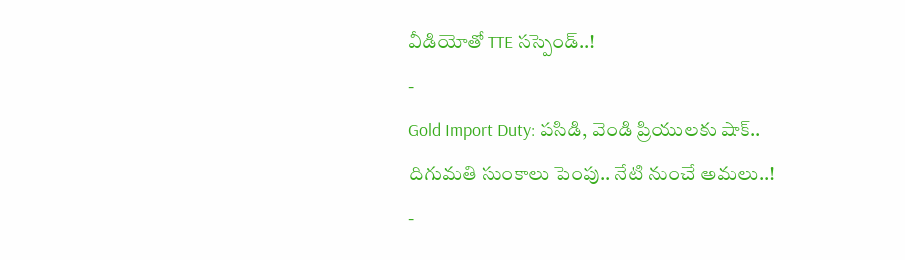వీడియోతో TTE సస్పెండ్..!
-
Gold Import Duty: పసిడి, వెండి ప్రియులకు షాక్.. దిగుమతి సుంకాలు పెంపు.. నేటి నుంచే అమలు..!
-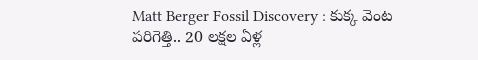Matt Berger Fossil Discovery : కుక్క వెంట పరిగెత్తి.. 20 లక్షల ఏళ్ల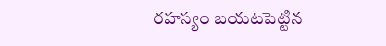రహస్యం బయటపెట్టిన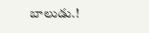బాలుడు.!